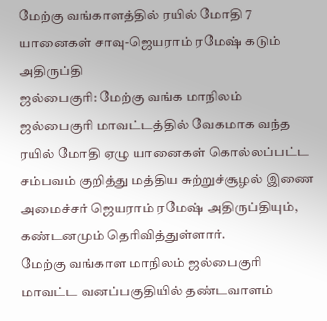மேற்கு வங்காளத்தில் ரயில் மோதி 7 யானைகள் சாவு-ஜெயராம் ரமேஷ் கடும் அதிருப்தி
ஜல்பைகுரி: மேற்கு வங்க மாநிலம் ஜல்பைகுரி மாவட்டத்தில் வேகமாக வந்த ரயில் மோதி ஏழு யானைகள் கொல்லப்பட்ட சம்பவம் குறித்து மத்திய சுற்றுச்சூழல் இணை அமைச்சர் ஜெயராம் ரமேஷ் அதிருப்தியும், கண்டனமும் தெரிவித்துள்ளார்.
மேற்கு வங்காள மாநிலம் ஜல்பைகுரி மாவட்ட வனப்பகுதியில் தண்டவாளம்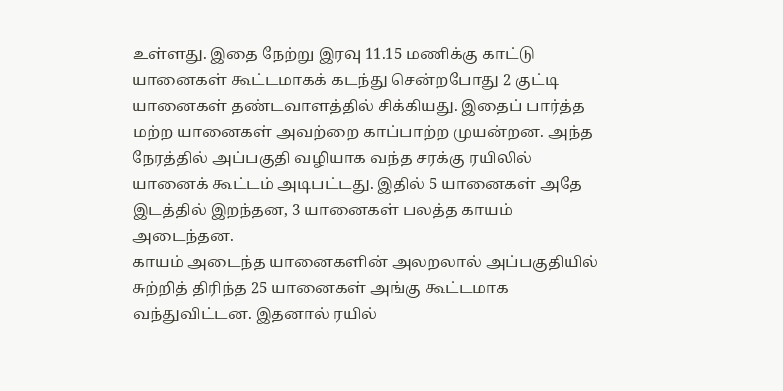உள்ளது. இதை நேற்று இரவு 11.15 மணிக்கு காட்டு யானைகள் கூட்டமாகக் கடந்து சென்றபோது 2 குட்டி யானைகள் தண்டவாளத்தில் சிக்கியது. இதைப் பார்த்த மற்ற யானைகள் அவற்றை காப்பாற்ற முயன்றன. அந்த நேரத்தில் அப்பகுதி வழியாக வந்த சரக்கு ரயிலில் யானைக் கூட்டம் அடிபட்டது. இதில் 5 யானைகள் அதே இடத்தில் இறந்தன, 3 யானைகள் பலத்த காயம் அடைந்தன.
காயம் அடைந்த யானைகளின் அலறலால் அப்பகுதியில் சுற்றித் திரிந்த 25 யானைகள் அங்கு கூட்டமாக வந்துவிட்டன. இதனால் ரயில்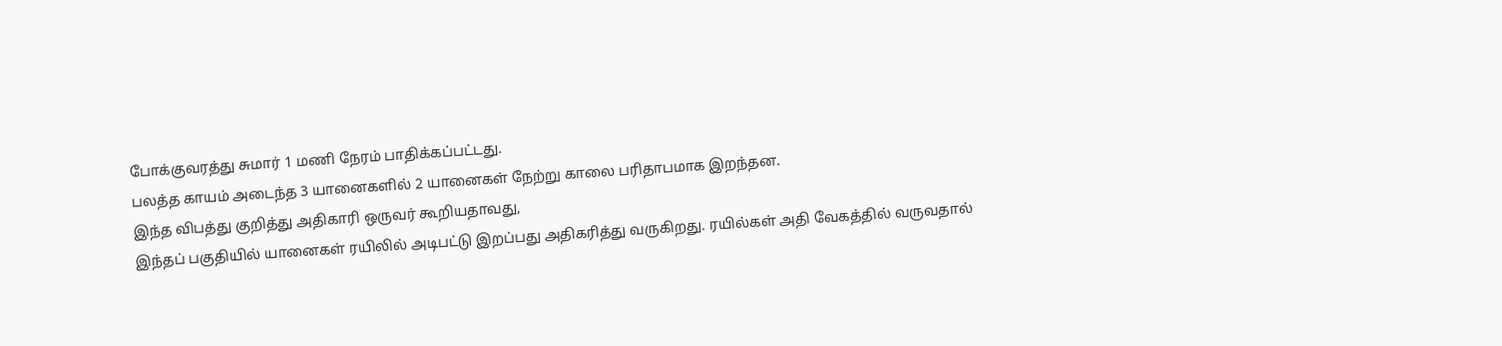போக்குவரத்து சுமார் 1 மணி நேரம் பாதிக்கப்பட்டது.
பலத்த காயம் அடைந்த 3 யானைகளில் 2 யானைகள் நேற்று காலை பரிதாபமாக இறந்தன.
இந்த விபத்து குறித்து அதிகாரி ஒருவர் கூறியதாவது,
இந்தப் பகுதியில் யானைகள் ரயிலில் அடிபட்டு இறப்பது அதிகரித்து வருகிறது. ரயில்கள் அதி வேகத்தில் வருவதால்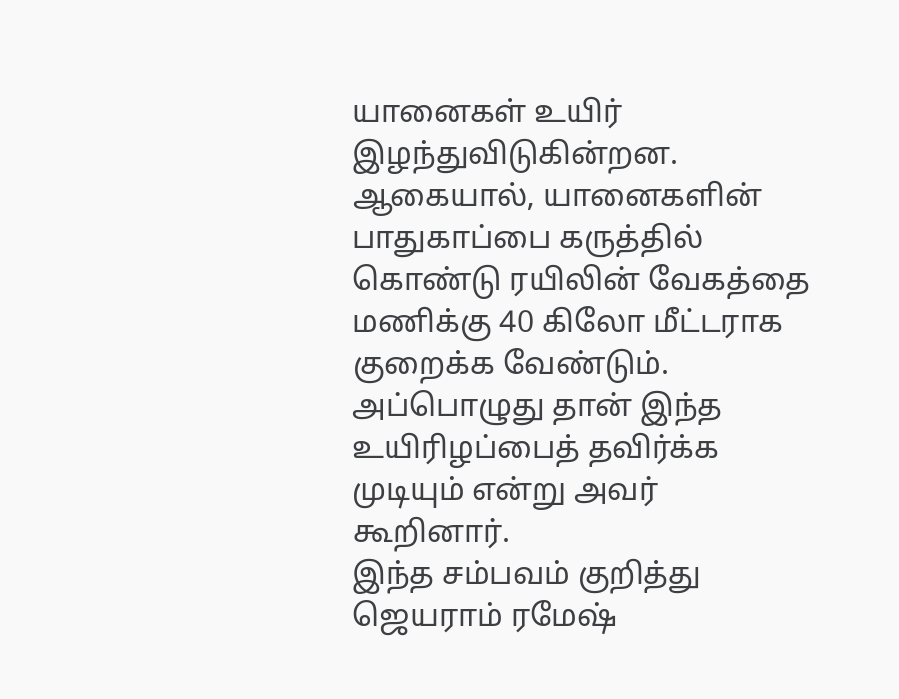யானைகள் உயிர் இழந்துவிடுகின்றன. ஆகையால், யானைகளின் பாதுகாப்பை கருத்தில் கொண்டு ரயிலின் வேகத்தை மணிக்கு 40 கிலோ மீட்டராக குறைக்க வேண்டும். அப்பொழுது தான் இந்த உயிரிழப்பைத் தவிர்க்க முடியும் என்று அவர் கூறினார்.
இந்த சம்பவம் குறித்து ஜெயராம் ரமேஷ்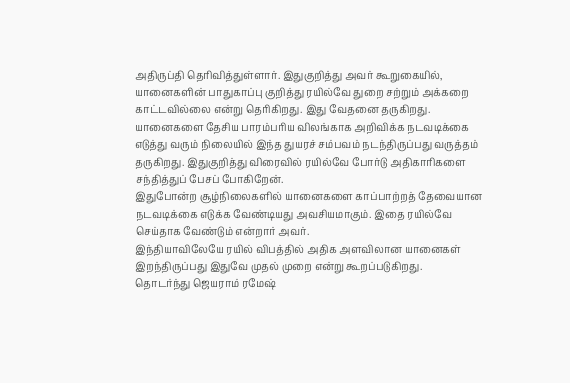அதிருப்தி தெரிவித்துள்ளார். இதுகுறித்து அவர் கூறுகையில், யானைகளின் பாதுகாப்பு குறித்து ரயில்வே துறை சற்றும் அக்கறை காட்டவில்லை என்று தெரிகிறது. இது வேதனை தருகிறது.
யானைகளை தேசிய பாரம்பரிய விலங்காக அறிவிக்க நடவடிக்கை எடுத்து வரும் நிலையில் இந்த துயரச் சம்பவம் நடந்திருப்பது வருத்தம் தருகிறது. இதுகுறித்து விரைவில் ரயில்வே போர்டு அதிகாரிகளை சந்தித்துப் பேசப் போகிறேன்.
இதுபோன்ற சூழ்நிலைகளில் யானைகளை காப்பாற்றத் தேவையான நடவடிக்கை எடுக்க வேண்டியது அவசியமாகும். இதை ரயில்வே செய்தாக வேண்டும் என்றார் அவர்.
இந்தியாவிலேயே ரயில் விபத்தில் அதிக அளவிலான யானைகள் இறந்திருப்பது இதுவே முதல் முறை என்று கூறப்படுகிறது.
தொடர்ந்து ஜெயராம் ரமேஷ்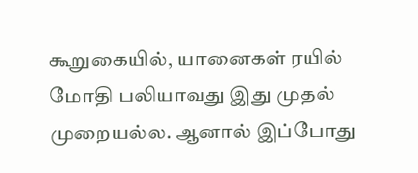கூறுகையில், யானைகள் ரயில் மோதி பலியாவது இது முதல் முறையல்ல. ஆனால் இப்போது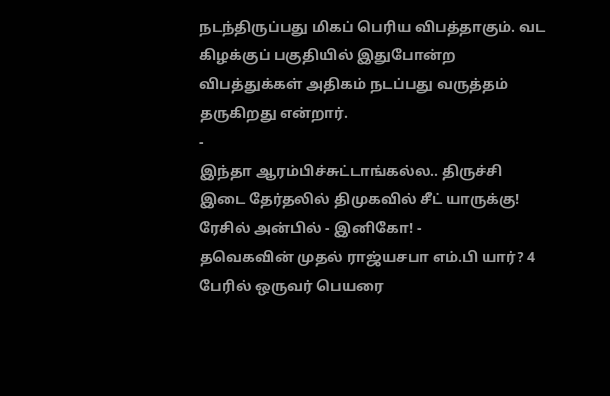நடந்திருப்பது மிகப் பெரிய விபத்தாகும். வட கிழக்குப் பகுதியில் இதுபோன்ற விபத்துக்கள் அதிகம் நடப்பது வருத்தம் தருகிறது என்றார்.
-
இந்தா ஆரம்பிச்சுட்டாங்கல்ல.. திருச்சி இடை தேர்தலில் திமுகவில் சீட் யாருக்கு! ரேசில் அன்பில் - இனிகோ! -
தவெகவின் முதல் ராஜ்யசபா எம்.பி யார்? 4 பேரில் ஒருவர் பெயரை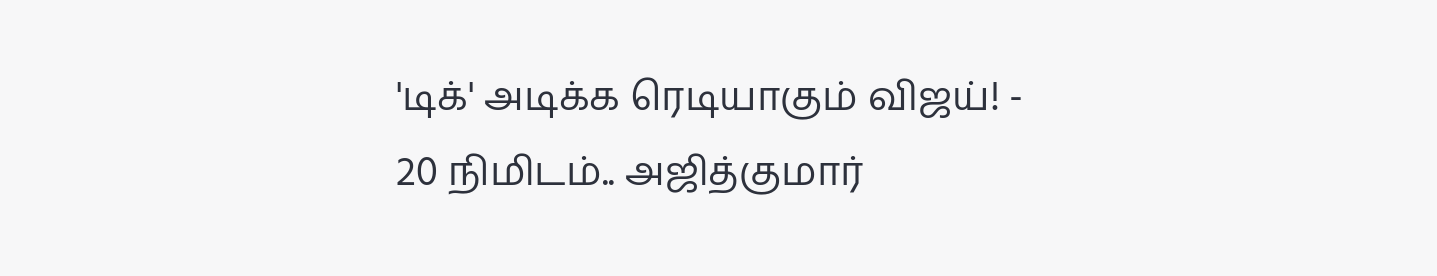'டிக்' அடிக்க ரெடியாகும் விஜய்! -
20 நிமிடம்.. அஜித்குமார்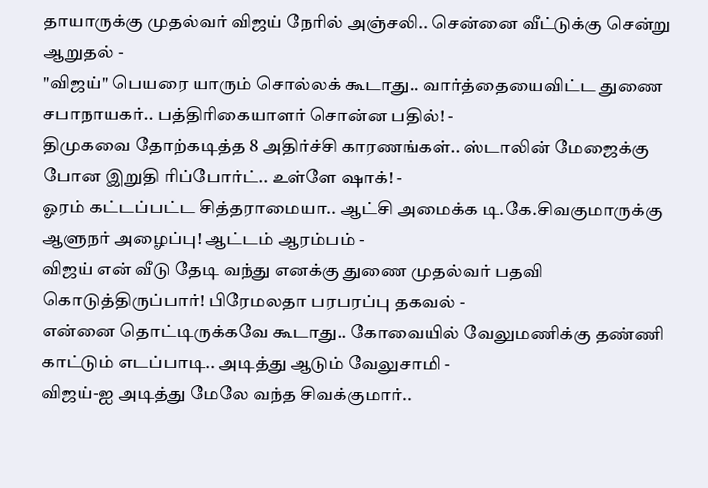தாயாருக்கு முதல்வர் விஜய் நேரில் அஞ்சலி.. சென்னை வீட்டுக்கு சென்று ஆறுதல் -
"விஜய்" பெயரை யாரும் சொல்லக் கூடாது.. வார்த்தையைவிட்ட துணை சபாநாயகர்.. பத்திரிகையாளர் சொன்ன பதில்! -
திமுகவை தோற்கடித்த 8 அதிர்ச்சி காரணங்கள்.. ஸ்டாலின் மேஜைக்கு போன இறுதி ரிப்போர்ட்.. உள்ளே ஷாக்! -
ஓரம் கட்டப்பட்ட சித்தராமையா.. ஆட்சி அமைக்க டி.கே.சிவகுமாருக்கு ஆளுநர் அழைப்பு! ஆட்டம் ஆரம்பம் -
விஜய் என் வீடு தேடி வந்து எனக்கு துணை முதல்வர் பதவி கொடுத்திருப்பார்! பிரேமலதா பரபரப்பு தகவல் -
என்னை தொட்டிருக்கவே கூடாது.. கோவையில் வேலுமணிக்கு தண்ணி காட்டும் எடப்பாடி.. அடித்து ஆடும் வேலுசாமி -
விஜய்-ஐ அடித்து மேலே வந்த சிவக்குமார்..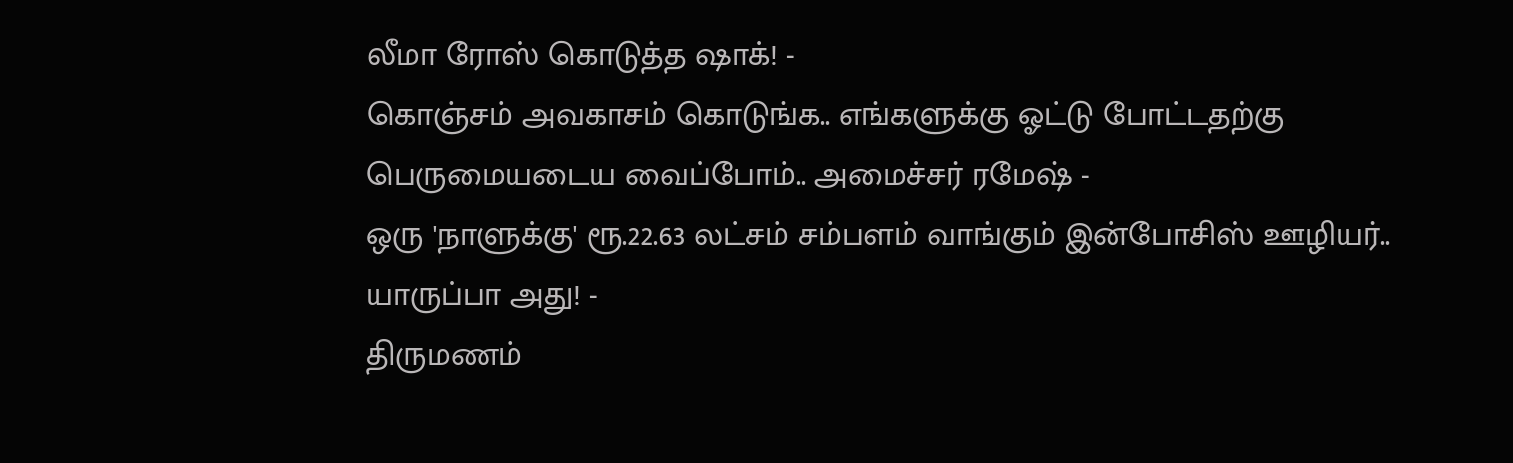லீமா ரோஸ் கொடுத்த ஷாக்! -
கொஞ்சம் அவகாசம் கொடுங்க.. எங்களுக்கு ஓட்டு போட்டதற்கு பெருமையடைய வைப்போம்.. அமைச்சர் ரமேஷ் -
ஒரு 'நாளுக்கு' ரூ.22.63 லட்சம் சம்பளம் வாங்கும் இன்போசிஸ் ஊழியர்.. யாருப்பா அது! -
திருமணம்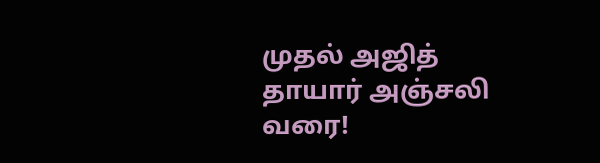முதல் அஜித் தாயார் அஞ்சலி வரை!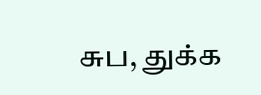சுப, துக்க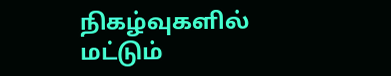நிகழ்வுகளில் மட்டும்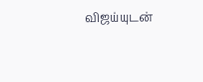விஜய்யுடன்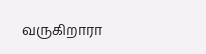வருகிறாரா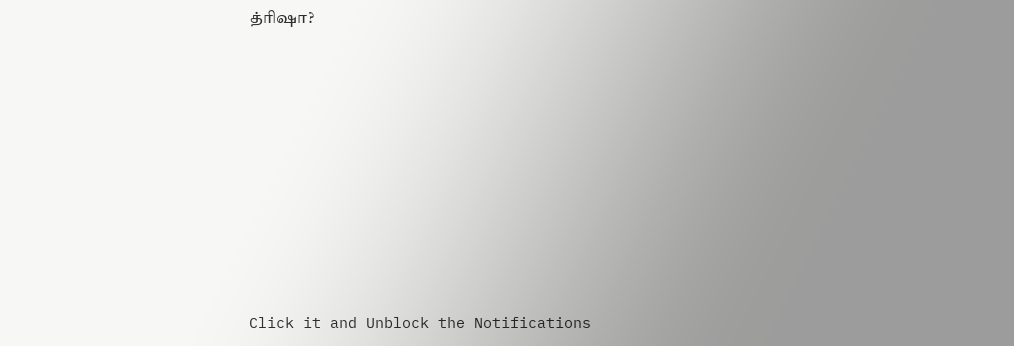த்ரிஷா?












Click it and Unblock the Notifications